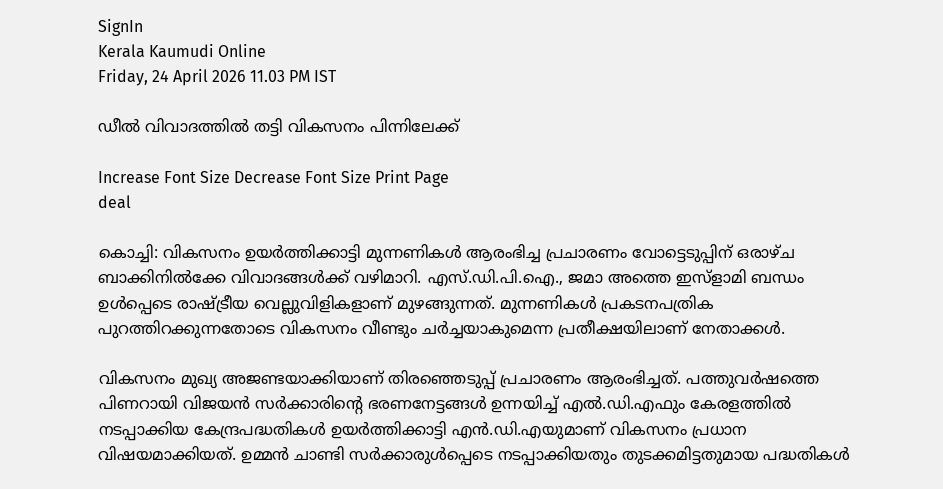SignIn
Kerala Kaumudi Online
Friday, 24 April 2026 11.03 PM IST

ഡീൽ വിവാദത്തിൽ തട്ടി വികസനം പിന്നിലേക്ക്

Increase Font Size Decrease Font Size Print Page
deal

കൊച്ചി: വികസനം ഉയർത്തിക്കാട്ടി മുന്നണികൾ ആരംഭിച്ച പ്രചാരണം വോട്ടെടുപ്പിന് ഒരാഴ്ച ബാക്കിനിൽക്കേ വിവാദങ്ങൾക്ക് വഴിമാറി. എസ്.ഡി.പി.ഐ., ജമാ അത്തെ ഇസ്‌ളാമി ബന്ധം ഉൾപ്പെ‌ടെ രാഷ്ട്രീയ വെല്ലുവിളികളാണ് മുഴങ്ങുന്നത്. മുന്നണികൾ പ്രകടനപത്രിക പുറത്തിറക്കുന്നതോടെ വികസനം വീണ്ടും ചർച്ചയാകുമെന്ന പ്രതീക്ഷയിലാണ് നേതാക്കൾ.

വികസനം മുഖ്യ അജണ്ടയാക്കിയാണ് തിരഞ്ഞെടുപ്പ് പ്രചാരണം ആരംഭിച്ചത്. പത്തുവർഷത്തെ പിണറായി വിജയൻ സർക്കാരിന്റെ ഭരണനേട്ടങ്ങൾ ഉന്നയിച്ച് എൽ.ഡി.എഫും കേരളത്തിൽ നടപ്പാക്കിയ കേന്ദ്രപദ്ധതികൾ ഉയർത്തിക്കാട്ടി എൻ.ഡി.എയുമാണ് വികസനം പ്രധാന വിഷയമാക്കിയത്. ഉമ്മൻ ചാണ്ടി സർക്കാരുൾപ്പെടെ നടപ്പാക്കിയതും തുടക്കമിട്ടതുമായ പദ്ധതികൾ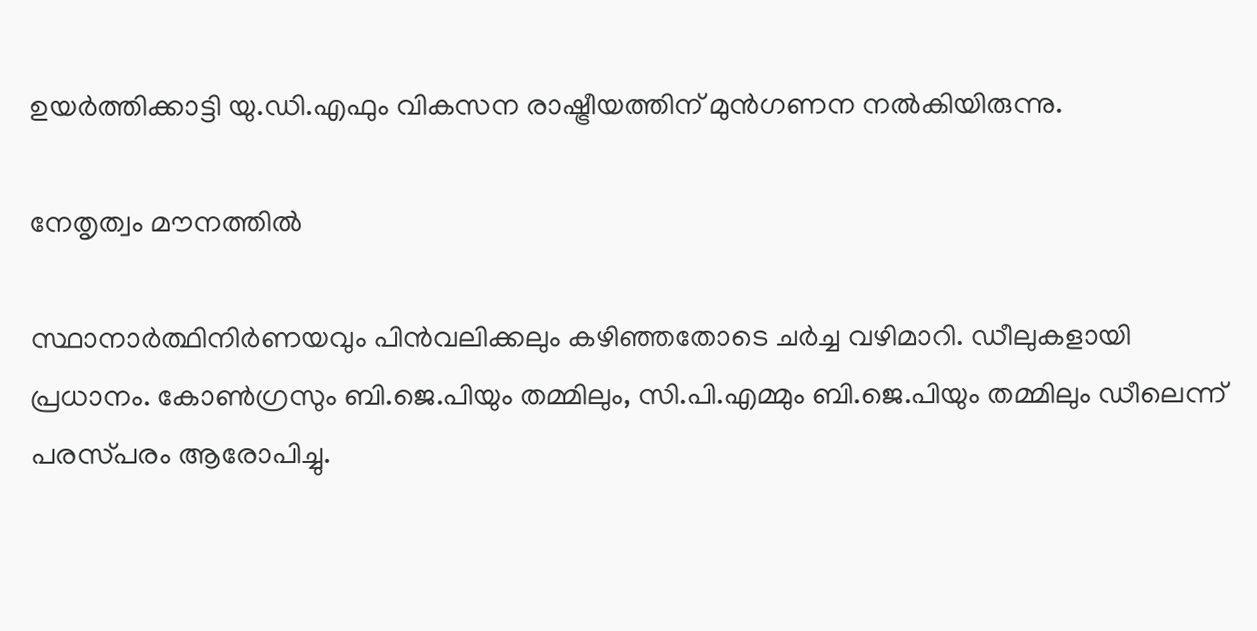ഉയർത്തിക്കാട്ടി യു.ഡി.എഫും വികസന രാഷ്ട്രീയത്തിന് മുൻഗണന നൽകിയിരുന്നു.

നേതൃത്വം മൗനത്തിൽ

സ്ഥാനാർത്ഥിനിർണയവും പിൻവലിക്കലും കഴിഞ്ഞതോടെ ചർച്ച വഴിമാറി. ഡീലുകളായി പ്രധാനം. കോൺഗ്രസും ബി.ജെ.പിയും തമ്മിലും, സി.പി.എമ്മും ബി.ജെ.പിയും തമ്മിലും ഡീലെന്ന് പരസ്‌പരം ആരോപിച്ചു.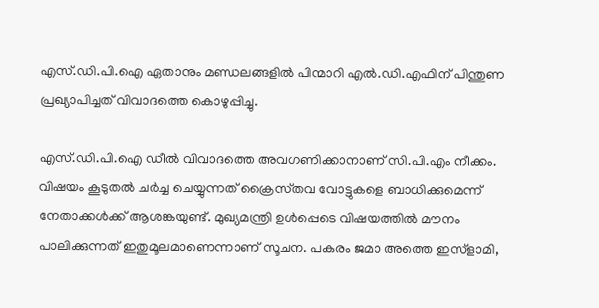എസ്.ഡി.പി.ഐ ഏതാനും മണ്ഡലങ്ങളിൽ പിന്മാറി എൽ.ഡി.എഫിന് പിന്തുണ പ്രഖ്യാപിച്ചത് വിവാദത്തെ കൊഴുപ്പിച്ചു.

എസ്.ഡി.പി.ഐ ഡീൽ വിവാദത്തെ അവഗണിക്കാനാണ് സി.പി.എം നീക്കം. വിഷയം കൂടുതൽ ചർച്ച ചെയ്യുന്നത് ക്രൈസ്‌തവ വോട്ടുകളെ ബാധിക്കുമെന്ന് നേതാക്കൾക്ക് ആശങ്കയുണ്ട്. മുഖ്യമന്ത്രി ഉൾപ്പെടെ വിഷയത്തിൽ മൗനം പാലിക്കുന്നത് ഇതുമൂലമാണെന്നാണ് സൂചന. പകരം ജമാ അത്തെ ഇസ്‌ളാമി,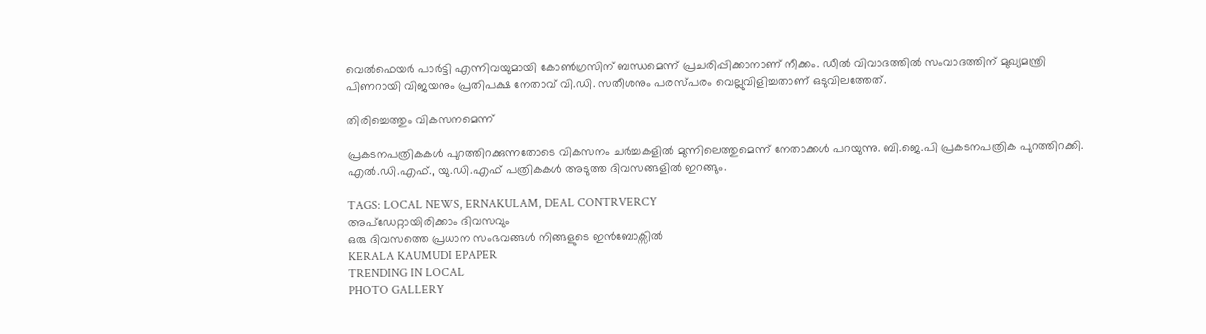വെൽഫെയർ പാർട്ടി എന്നിവയുമായി കോൺഗ്രസിന് ബന്ധമെന്ന് പ്രചരിപ്പിക്കാനാണ് നീക്കം. ഡീൽ വിവാദത്തിൽ സംവാദത്തിന് മുഖ്യമന്ത്രി പിണറായി വിജയനും പ്രതിപക്ഷ നേതാവ് വി.ഡി. സതീശനും പരസ്പരം വെല്ലുവിളിച്ചതാണ് ഒടുവിലത്തേത്.

തിരിച്ചെത്തും വികസനമെന്ന്

പ്രകടനപത്രികകൾ പുറത്തിറക്കുന്നതോടെ വികസനം ചർച്ചകളിൽ മുന്നിലെത്തുമെന്ന് നേതാക്കൾ പറയുന്നു. ബി.ജെ.പി പ്രകടനപത്രിക പുറത്തിറക്കി. എൽ.ഡി.എഫ്., യു.ഡി.എഫ് പത്രികകൾ അടുത്ത ദിവസങ്ങളിൽ ഇറങ്ങും.

TAGS: LOCAL NEWS, ERNAKULAM, DEAL CONTRVERCY
അപ്ഡേറ്റായിരിക്കാം ദിവസവും
ഒരു ദിവസത്തെ പ്രധാന സംഭവങ്ങൾ നിങ്ങളുടെ ഇൻബോക്സിൽ
KERALA KAUMUDI EPAPER
TRENDING IN LOCAL
PHOTO GALLERY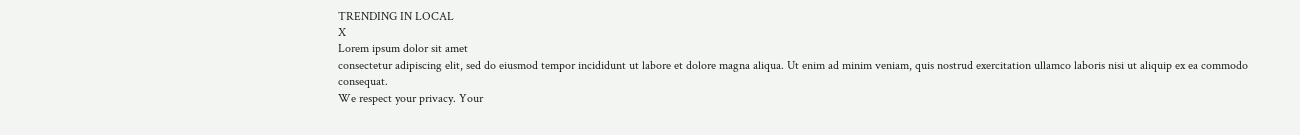TRENDING IN LOCAL
X
Lorem ipsum dolor sit amet
consectetur adipiscing elit, sed do eiusmod tempor incididunt ut labore et dolore magna aliqua. Ut enim ad minim veniam, quis nostrud exercitation ullamco laboris nisi ut aliquip ex ea commodo consequat.
We respect your privacy. Your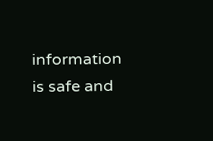information is safe and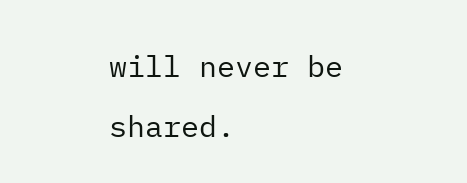will never be shared.